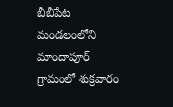బీబీపేట మండలంలోని మాందాపూర్ గ్రామంలో శుక్రవారం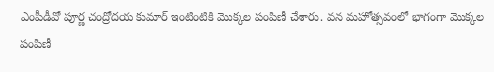ఎంపీడీవో పూర్ణ చంద్రోదయ కుమార్ ఇంటింటికి మొక్కల పంపిణీ చేశారు. వన మహోత్సవంలో భాగంగా మొక్కల పంపిణీ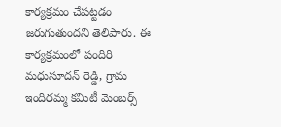కార్యక్రమం చేపట్టడం జరుగుతుందని తెలిపారు. ఈ కార్యక్రమంలో పందిరి మధుసూదన్ రెడ్డి, గ్రామ ఇందిరమ్మ కమిటీ మెంబర్స్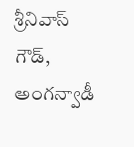శ్రీనివాస్ గౌడ్, అంగన్వాడీ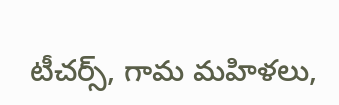టీచర్స్, గామ మహిళలు,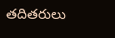తదితరులు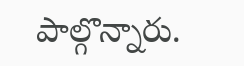పాల్గొన్నారు.